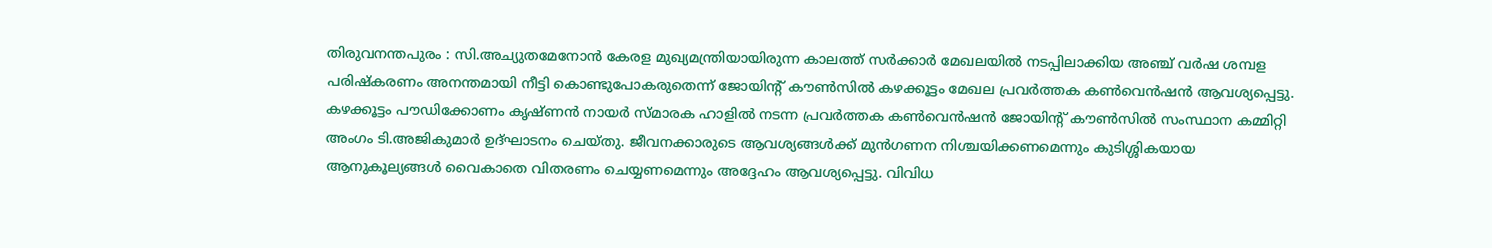തിരുവനന്തപുരം : സി.അച്യുതമേനോൻ കേരള മുഖ്യമന്ത്രിയായിരുന്ന കാലത്ത് സർക്കാർ മേഖലയിൽ നടപ്പിലാക്കിയ അഞ്ച് വർഷ ശമ്പള പരിഷ്കരണം അനന്തമായി നീട്ടി കൊണ്ടുപോകരുതെന്ന് ജോയിന്റ് കൗൺസിൽ കഴക്കൂട്ടം മേഖല പ്രവർത്തക കൺവെൻഷൻ ആവശ്യപ്പെട്ടു. കഴക്കൂട്ടം പൗഡിക്കോണം കൃഷ്ണൻ നായർ സ്മാരക ഹാളിൽ നടന്ന പ്രവർത്തക കൺവെൻഷൻ ജോയിന്റ് കൗൺസിൽ സംസ്ഥാന കമ്മിറ്റി അംഗം ടി.അജികുമാർ ഉദ്ഘാടനം ചെയ്തു. ജീവനക്കാരുടെ ആവശ്യങ്ങൾക്ക് മുൻഗണന നിശ്ചയിക്കണമെന്നും കുടിശ്ശികയായ ആനുകൂല്യങ്ങൾ വൈകാതെ വിതരണം ചെയ്യണമെന്നും അദ്ദേഹം ആവശ്യപ്പെട്ടു. വിവിധ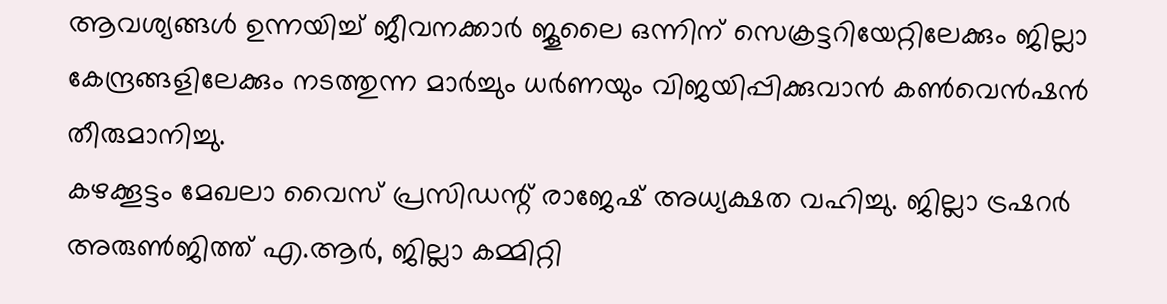ആവശ്യങ്ങൾ ഉന്നയിച്ച് ജീവനക്കാർ ജൂലൈ ഒന്നിന് സെക്രട്ടറിയേറ്റിലേക്കും ജില്ലാ കേന്ദ്രങ്ങളിലേക്കും നടത്തുന്ന മാർച്ചും ധർണയും വിജയിപ്പിക്കുവാൻ കൺവെൻഷൻ തീരുമാനിച്ചു.
കഴക്കൂട്ടം മേഖലാ വൈസ് പ്രസിഡന്റ് രാജേഷ് അധ്യക്ഷത വഹിച്ചു. ജില്ലാ ട്രഷറർ അരുൺജിത്ത് എ.ആർ, ജില്ലാ കമ്മിറ്റി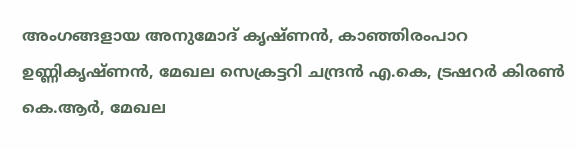അംഗങ്ങളായ അനുമോദ് കൃഷ്ണൻ, കാഞ്ഞിരംപാറ ഉണ്ണികൃഷ്ണൻ, മേഖല സെക്രട്ടറി ചന്ദ്രൻ എ.കെ, ട്രഷറർ കിരൺ കെ.ആർ, മേഖല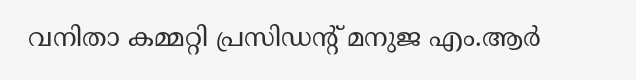വനിതാ കമ്മറ്റി പ്രസിഡന്റ് മനുജ എം.ആർ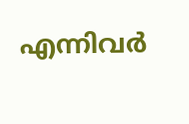എന്നിവർ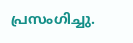പ്രസംഗിച്ചു.